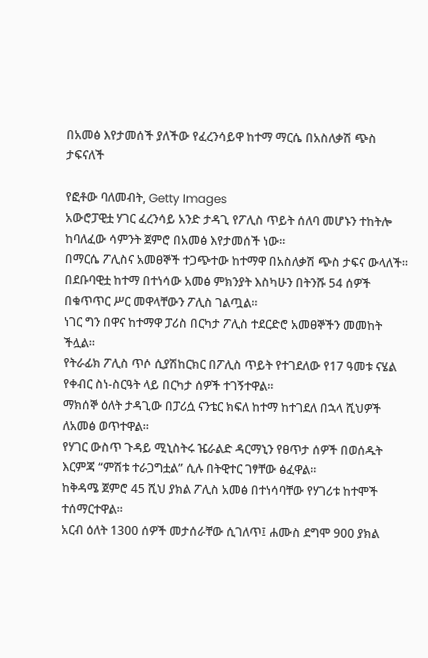በአመፅ እየታመሰች ያለችው የፈረንሳይዋ ከተማ ማርሴ በአስለቃሽ ጭስ ታፍናለች

የፎቶው ባለመብት, Getty Images
አውሮፓዊቷ ሃገር ፈረንሳይ አንድ ታዳጊ የፖሊስ ጥይት ሰለባ መሆኑን ተከትሎ ከባለፈው ሳምንት ጀምሮ በአመፅ እየታመሰች ነው።
በማርሴ ፖሊስና አመፀኞች ተጋጭተው ከተማዋ በአስለቃሽ ጭስ ታፍና ውላለች።
በደቡባዊቷ ከተማ በተነሳው አመፅ ምክንያት እስካሁን በትንሹ 54 ሰዎች በቁጥጥር ሥር መዋላቸውን ፖሊስ ገልጧል።
ነገር ግን በዋና ከተማዋ ፓሪስ በርካታ ፖሊስ ተደርድሮ አመፀኞችን መመከት ችሏል።
የትራፊክ ፖሊስ ጥሶ ሲያሽከርክር በፖሊስ ጥይት የተገደለው የ17 ዓመቱ ናሄል የቀብር ስነ-ስርዓት ላይ በርካታ ሰዎች ተገኝተዋል።
ማክሰኞ ዕለት ታዳጊው በፓሪሷ ናንቴር ክፍለ ከተማ ከተገደለ በኋላ ሺህዎች ለአመፅ ወጥተዋል።
የሃገር ውስጥ ጉዳይ ሚኒስትሩ ዤራልድ ዳርማኒን የፀጥታ ሰዎች በወሰዱት እርምጃ “ምሽቱ ተራጋግቷል” ሲሉ በትዊተር ገፃቸው ፅፈዋል።
ከቅዳሜ ጀምሮ 45 ሺህ ያክል ፖሊስ አመፅ በተነሳባቸው የሃገሪቱ ከተሞች ተሰማርተዋል።
አርብ ዕለት 1300 ሰዎች መታሰራቸው ሲገለጥ፤ ሐሙስ ደግሞ 900 ያክል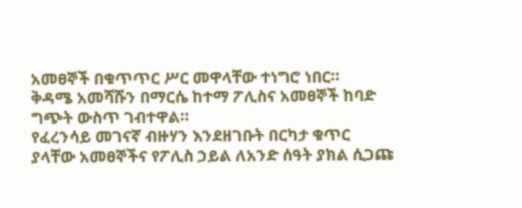አመፀኞች በቁጥጥር ሥር መዋላቸው ተነግሮ ነበር።
ቅዳሜ አመሻሹን በማርሴ ከተማ ፖሊስና አመፀኞች ከባድ ግጭት ውስጥ ገብተዋል።
የፈረንሳይ መገናኛ ብዙሃን እንደዘገቡት በርካታ ቁጥር ያላቸው አመፀኞችና የፖሊስ ኃይል ለአንድ ሰዓት ያክል ሲጋጩ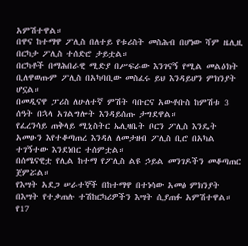አምሽተዋል።
በዋና ከተማዋ ፖሊስ በለተይ የቱሪስት መስሕብ በሆነው ሻም ዜሊዚ በርካታ ፖሊስ ተሰድሮ ታይቷል።
በርካቶች በማሕበራዊ ሚድያ በሥፍራው እንገናኝ የሚል መልዕክት ቢለዋወጡም ፖሊስ በአካባቢው መስፈሩ ይህ እንዳይሆን ምክንያት ሆኗል።
በመዲናዋ ፓሪስ ለሁለተኛ ምሽት ባቡርና አውቶቡስ ከምሽቱ 3 ሰዓት በኋላ አገልግሎት እንዳይሰጡ ታግደዋል።
የፈረንሳይ ጠቅላይ ሚኒስትር ኤሊዛቤት ቦርን ፖሊስ እንዴት አመፁን እየተቆጣጠረ እንዳለ ለመታዘብ ፖሊስ ቢሮ በአካል ተገኝተው እንደነበር ተሰምቷል።
በሰሜናዊቷ የሊል ከተማ የፖሊስ ልዩ ኃይል መንገዶችን መቆጣጠር ጀምሯል።
የእሣት አደጋ ሠራተኞች በከተማዋ በተነሳው አመፅ ምክንያት በእሣት የተቃጠሉ ተሽከርካሪዎችን እሣት ሲያጠፉ አምሽተዋል።
የ17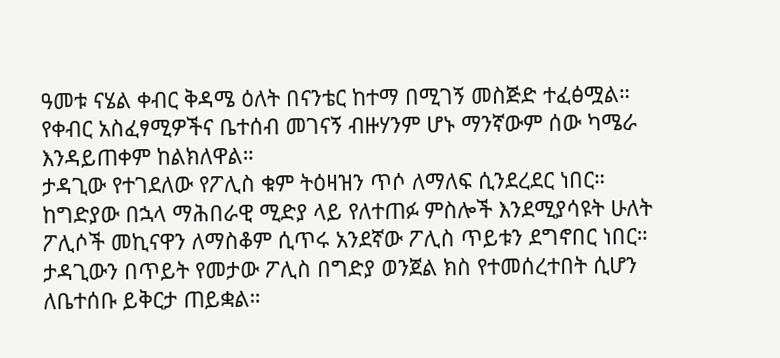ዓመቱ ናሄል ቀብር ቅዳሜ ዕለት በናንቴር ከተማ በሚገኝ መስጅድ ተፈፅሟል።
የቀብር አስፈፃሚዎችና ቤተሰብ መገናኝ ብዙሃንም ሆኑ ማንኛውም ሰው ካሜራ እንዳይጠቀም ከልክለዋል።
ታዳጊው የተገደለው የፖሊስ ቁም ትዕዛዝን ጥሶ ለማለፍ ሲንደረደር ነበር።
ከግድያው በኋላ ማሕበራዊ ሚድያ ላይ የለተጠፉ ምስሎች እንደሚያሳዩት ሁለት ፖሊሶች መኪናዋን ለማስቆም ሲጥሩ አንደኛው ፖሊስ ጥይቱን ደግኖበር ነበር።
ታዳጊውን በጥይት የመታው ፖሊስ በግድያ ወንጀል ክስ የተመሰረተበት ሲሆን ለቤተሰቡ ይቅርታ ጠይቋል።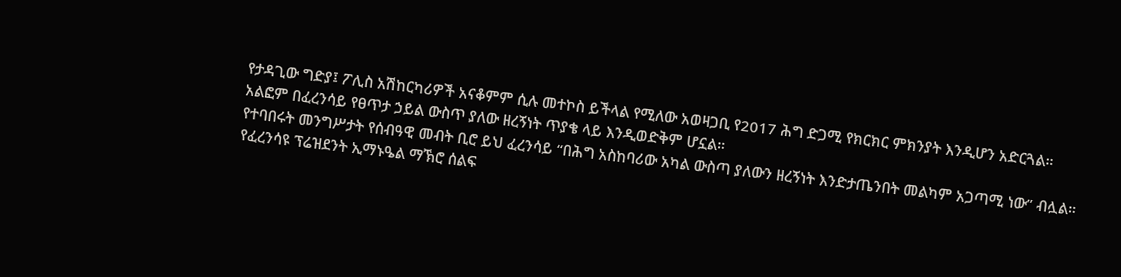የታዳጊው ግድያ፤ ፖሊስ አሽከርካሪዎች አናቆምም ሲሉ መተኮስ ይችላል የሚለው አወዛጋቢ የ2017 ሕግ ድጋሚ የክርክር ምክንያት እንዲሆን አድርጓል።
አልፎም በፈረንሳይ የፀጥታ ኃይል ውስጥ ያለው ዘረኝነት ጥያቄ ላይ እንዲወድቅም ሆኗል።
የተባበሩት መንግሥታት የሰብዓዊ መብት ቢሮ ይህ ፈረንሳይ “በሕግ አስከባሪው አካል ውስጣ ያለውን ዘረኝነት እንድታጤንበት መልካም አጋጣሚ ነው” ብሏል።
የፈረንሳዩ ፕሬዝደንት ኢማኑዔል ማኽሮ ሰልፍ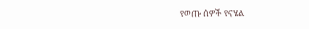የወጡ ሰዎች የናሄል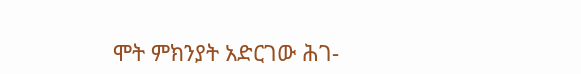ሞት ምክንያት አድርገው ሕገ-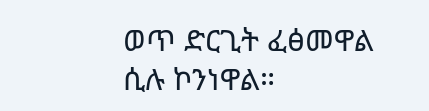ወጥ ድርጊት ፈፅመዋል ሲሉ ኮንነዋል።